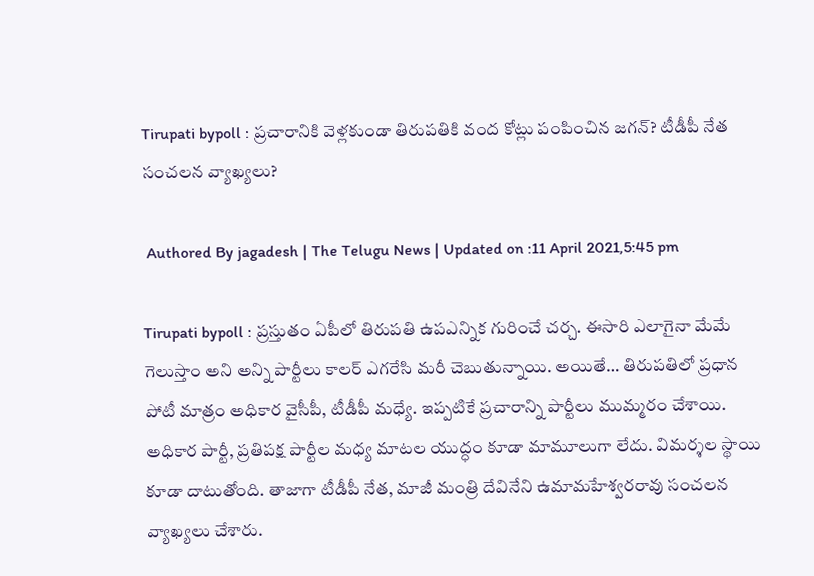Tirupati bypoll : ప్రచారానికి వెళ్లకుండా తిరుపతికి వంద కోట్లు పంపించిన జగన్? టీడీపీ నేత సంచలన వ్యాఖ్యలు?

 Authored By jagadesh | The Telugu News | Updated on :11 April 2021,5:45 pm

Tirupati bypoll : ప్రస్తుతం ఏపీలో తిరుపతి ఉపఎన్నిక గురించే చర్చ. ఈసారి ఎలాగైనా మేమే గెలుస్తాం అని అన్ని పార్టీలు కాలర్ ఎగరేసి మరీ చెబుతున్నాయి. అయితే… తిరుపతిలో ప్రధాన పోటీ మాత్రం అధికార వైసీపీ, టీడీపీ మధ్యే. ఇప్పటికే ప్రచారాన్ని పార్టీలు ముమ్మరం చేశాయి. అధికార పార్టీ, ప్రతిపక్ష పార్టీల మధ్య మాటల యుద్ధం కూడా మామూలుగా లేదు. విమర్శల స్థాయి కూడా దాటుతోంది. తాజాగా టీడీపీ నేత, మాజీ మంత్రి దేవినేని ఉమామహేశ్వరరావు సంచలన వ్యాఖ్యలు చేశారు.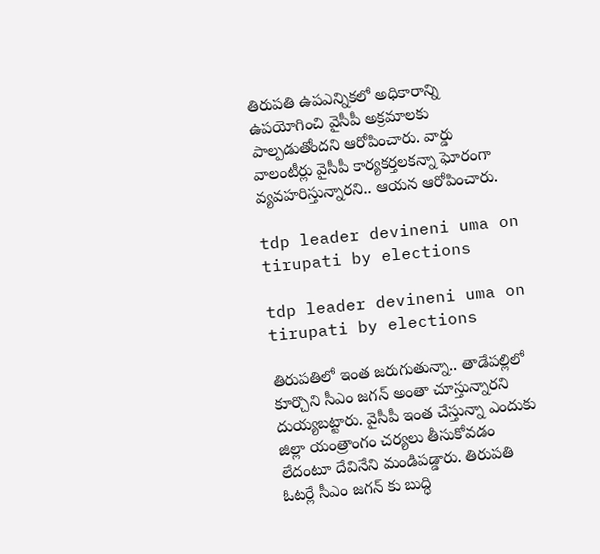తిరుపతి ఉపఎన్నికలో అధికారాన్ని ఉపయోగించి వైసీపీ అక్రమాలకు పాల్పడుతోందని ఆరోపించారు. వార్డు వాలంటీర్లు వైసీపీ కార్యకర్తలకన్నా ఘోరంగా వ్యవహరిస్తున్నారని.. ఆయన ఆరోపించారు.

tdp leader devineni uma on tirupati by elections

tdp leader devineni uma on tirupati by elections

తిరుపతిలో ఇంత జరుగుతున్నా.. తాడేపల్లిలో కూర్చొని సీఎం జగన్ అంతా చూస్తున్నారని దుయ్యబట్టారు. వైసీపీ ఇంత చేస్తున్నా ఎందుకు జిల్లా యంత్రాంగం చర్యలు తీసుకోవడం లేదంటూ దేవినేని మండిపడ్డారు. తిరుపతి ఓటర్లే సీఎం జగన్ కు బుద్ధి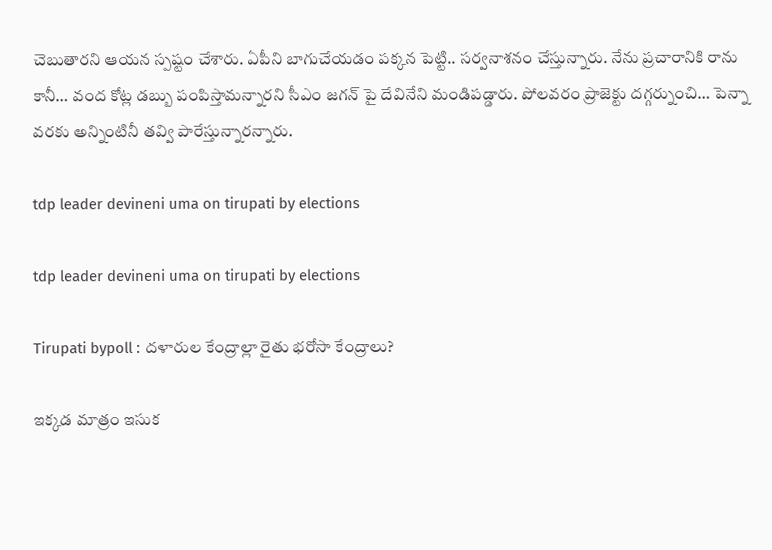చెబుతారని ఆయన స్పష్టం చేశారు. ఏపీని బాగుచేయడం పక్కన పెట్టి.. సర్వనాశనం చేస్తున్నారు. నేను ప్రచారానికి రాను కానీ… వంద కోట్ల డబ్బు పంపిస్తామన్నారని సీఎం జగన్ పై దేవినేని మండిపడ్డారు. పోలవరం ప్రాజెక్టు దగ్గర్నుంచి… పెన్నా వరకు అన్నింటినీ తవ్వి పారేస్తున్నారన్నారు.

tdp leader devineni uma on tirupati by elections

tdp leader devineni uma on tirupati by elections

Tirupati bypoll : దళారుల కేంద్రాల్లా రైతు భరోసా కేంద్రాలు?

ఇక్కడ మాత్రం ఇసుక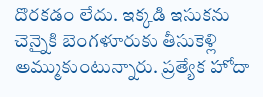దొరకడం లేదు. ఇక్కడి ఇసుకను చెన్నైకి బెంగళూరుకు తీసుకెళ్లి అమ్ముకుంటున్నారు. ప్రత్యేక హోదా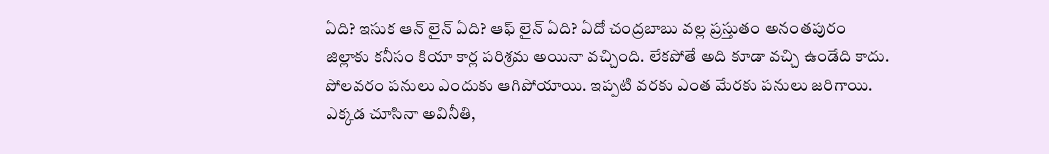ఏది? ఇసుక ఆన్ లైన్ ఏది? ఆఫ్ లైన్ ఏది? ఏదో చంద్రబాబు వల్ల ప్రస్తుతం అనంతపురం జిల్లాకు కనీసం కియా కార్ల పరిశ్రమ అయినా వచ్చింది. లేకపోతే అది కూడా వచ్చి ఉండేది కాదు. పోలవరం పనులు ఎందుకు ఆగిపోయాయి. ఇప్పటి వరకు ఎంత మేరకు పనులు జరిగాయి. ఎక్కడ చూసినా అవినీతి,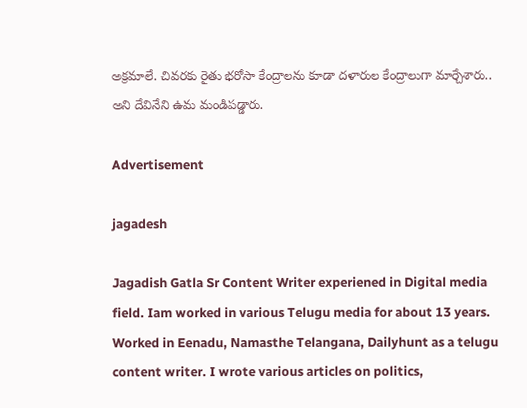అక్రమాలే. చివరకు రైతు భరోసా కేంద్రాలను కూడా దళారుల కేంద్రాలుగా మార్చేశారు.. అని దేవినేని ఉమ మండిపడ్డారు.

Advertisement

jagadesh

Jagadish Gatla Sr Content Writer experiened in Digital media field. Iam worked in various Telugu media for about 13 years. Worked in Eenadu, Namasthe Telangana, Dailyhunt as a telugu content writer. I wrote various articles on politics,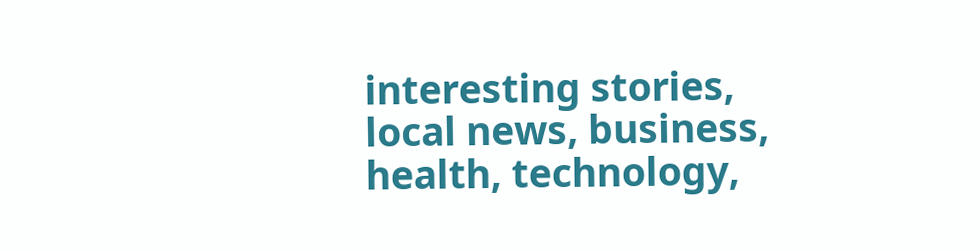interesting stories, local news, business, health, technology,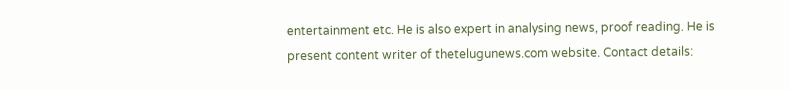entertainment etc. He is also expert in analysing news, proof reading. He is present content writer of thetelugunews.com website. Contact details: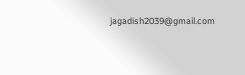jagadish2039@gmail.com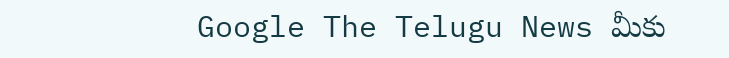Google The Telugu News మీకు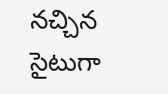నచ్చిన సైటుగా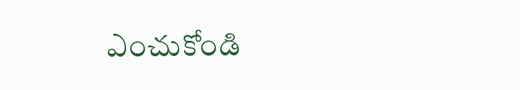ఎంచుకోండి